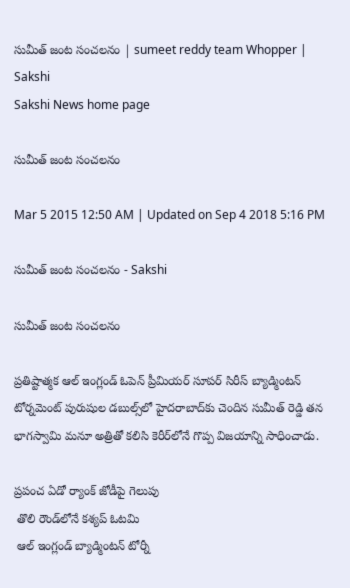సుమీత్ జంట సంచలనం | sumeet reddy team Whopper | Sakshi
Sakshi News home page

సుమీత్ జంట సంచలనం

Mar 5 2015 12:50 AM | Updated on Sep 4 2018 5:16 PM

సుమీత్ జంట సంచలనం - Sakshi

సుమీత్ జంట సంచలనం

ప్రతిష్టాత్మక ఆల్ ఇంగ్లండ్ ఓపెన్ ప్రీమియర్ సూపర్ సిరీస్ బ్యాడ్మింటన్ టోర్నమెంట్ పురుషుల డబుల్స్‌లో హైదరాబాద్‌కు చెందిన సుమీత్ రెడ్డి తన భాగస్వామి మనూ అత్రితో కలిసి కెరీర్‌లోనే గొప్ప విజయాన్ని సాధించాడు.

ప్రపంచ ఏడో ర్యాంక్ జోడీపై గెలుపు
 తొలి రౌండ్‌లోనే కశ్యప్ ఓటమి
 ఆల్ ఇంగ్లండ్ బ్యాడ్మింటన్ టోర్నీ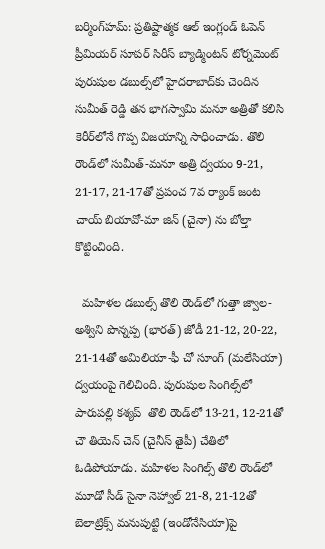బర్మింగ్‌హమ్: ప్రతిష్టాత్మక ఆల్ ఇంగ్లండ్ ఓపెన్ ప్రీమియర్ సూపర్ సిరీస్ బ్యాడ్మింటన్ టోర్నమెంట్ పురుషుల డబుల్స్‌లో హైదరాబాద్‌కు చెందిన సుమీత్ రెడ్డి తన భాగస్వామి మనూ అత్రితో కలిసి కెరీర్‌లోనే గొప్ప విజయాన్ని సాధించాడు. తొలి రౌండ్‌లో సుమీత్-మనూ అత్రి ద్వయం 9-21, 21-17, 21-17తో ప్రపంచ 7వ ర్యాంక్ జంట చాయ్ బియావో-మా జిన్ (చైనా) ను బోల్తా కొట్టించింది.

  మహిళల డబుల్స్ తొలి రౌండ్‌లో గుత్తా జ్వాల-అశ్విని పొన్నప్ప (భారత్) జోడీ 21-12, 20-22, 21-14తో అమిలియా-ఫీ చో సూంగ్ (మలేసియా) ద్వయంపై గెలిచింది. పురుషుల సింగిల్స్‌లో పారుపల్లి కశ్యప్  తొలి రౌండ్‌లో 13-21, 12-21తో చౌ తియెన్ చెన్ (చైనీస్ తైపీ) చేతిలో ఓడిపోయాడు. మహిళల సింగిల్స్ తొలి రౌండ్‌లో మూడో సీడ్ సైనా నెహ్వాల్ 21-8, 21-12తో బెలాట్రిక్స్ మనుపుట్టి (ఇండోనేసియా)పై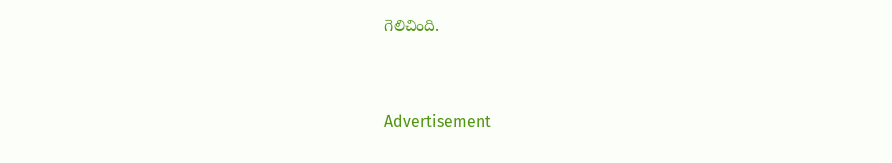గెలిచింది.


Advertisement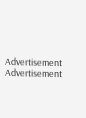Advertisement
Advertisement